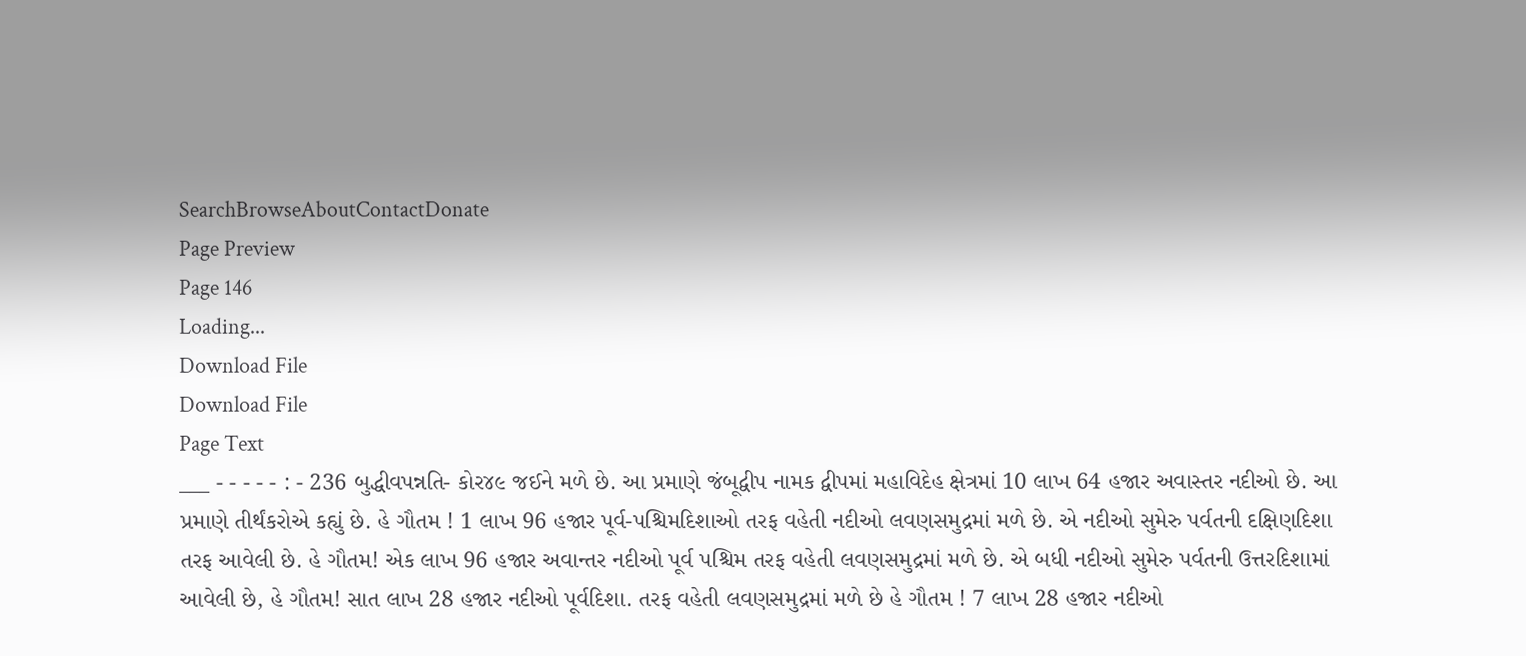SearchBrowseAboutContactDonate
Page Preview
Page 146
Loading...
Download File
Download File
Page Text
___ - - - - - : - 236 બુદ્ધીવપન્નતિ- કોર૪૯ જઈને મળે છે. આ પ્રમાણે જંબૂદ્વીપ નામક દ્વીપમાં મહાવિદેહ ક્ષેત્રમાં 10 લાખ 64 હજાર અવાસ્તર નદીઓ છે. આ પ્રમાણે તીર્થંકરોએ કહ્યું છે. હે ગૌતમ ! 1 લાખ 96 હજાર પૂર્વ-પશ્ચિમદિશાઓ તરફ વહેતી નદીઓ લવણસમુદ્રમાં મળે છે. એ નદીઓ સુમેરુ પર્વતની દક્ષિણદિશા તરફ આવેલી છે. હે ગૌતમ! એક લાખ 96 હજાર અવાન્તર નદીઓ પૂર્વ પશ્ચિમ તરફ વહેતી લવણસમુદ્રમાં મળે છે. એ બધી નદીઓ સુમેરુ પર્વતની ઉત્તરદિશામાં આવેલી છે, હે ગૌતમ! સાત લાખ 28 હજાર નદીઓ પૂર્વદિશા. તરફ વહેતી લવણસમુદ્રમાં મળે છે હે ગૌતમ ! 7 લાખ 28 હજાર નદીઓ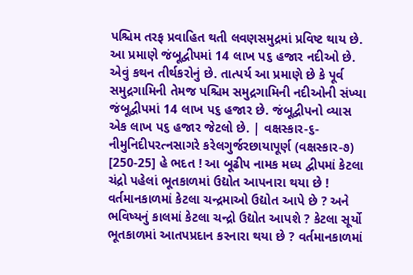પશ્ચિમ તરફ પ્રવાહિત થતી લવણસમુદ્રમાં પ્રવિષ્ટ થાય છે. આ પ્રમાણે જંબૂદ્વીપમાં 14 લાખ પ૬ હજાર નદીઓ છે. એવું કથન તીર્થકરોનું છે. તાત્પર્ય આ પ્રમાણે છે કે પૂર્વ સમુદ્રગામિની તેમજ પશ્ચિમ સમુદ્રગામિની નદીઓની સંખ્યા જંબૂદ્વીપમાં 14 લાખ પ૬ હજાર છે. જંબૂદ્વીપનો વ્યાસ એક લાખ પ૬ હજાર જેટલો છે. | વક્ષસ્કાર-૬-નીમુનિદીપરત્નસાગરે કરેલગુર્જરછાયાપૂર્ણ (વક્ષસ્કાર-૭) [250-25] હે ભદત ! આ બૂઢીપ નામક મધ્ય દ્વીપમાં કેટલા ચંદ્રો પહેલાં ભૂતકાળમાં ઉદ્યોત આપનારા થયા છે ! વર્તમાનકાળમાં કેટલા ચન્દ્રમાઓ ઉદ્યોત આપે છે ? અને ભવિષ્યનું કાલમાં કેટલા ચન્દ્રો ઉદ્યોત આપશે ? કેટલા સૂર્યો ભૂતકાળમાં આતપપ્રદાન કરનારા થયા છે ? વર્તમાનકાળમાં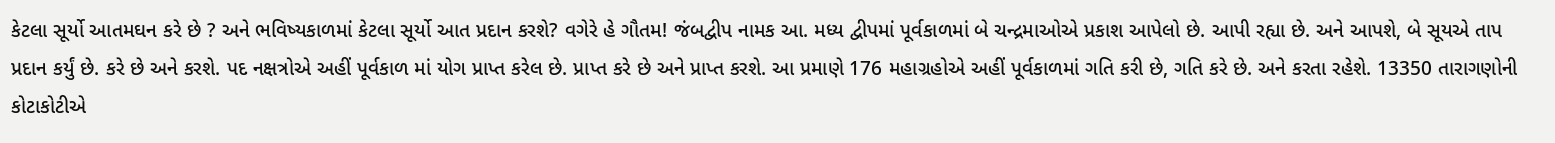કેટલા સૂર્યો આતમઘન કરે છે ? અને ભવિષ્યકાળમાં કેટલા સૂર્યો આત પ્રદાન કરશે? વગેરે હે ગૌતમ! જંબદ્વીપ નામક આ. મધ્ય દ્વીપમાં પૂર્વકાળમાં બે ચન્દ્રમાઓએ પ્રકાશ આપેલો છે. આપી રહ્યા છે. અને આપશે, બે સૂયએ તાપ પ્રદાન કર્યું છે. કરે છે અને કરશે. પદ નક્ષત્રોએ અહીં પૂર્વકાળ માં યોગ પ્રાપ્ત કરેલ છે. પ્રાપ્ત કરે છે અને પ્રાપ્ત કરશે. આ પ્રમાણે 176 મહાગ્રહોએ અહીં પૂર્વકાળમાં ગતિ કરી છે, ગતિ કરે છે. અને કરતા રહેશે. 13350 તારાગણોની કોટાકોટીએ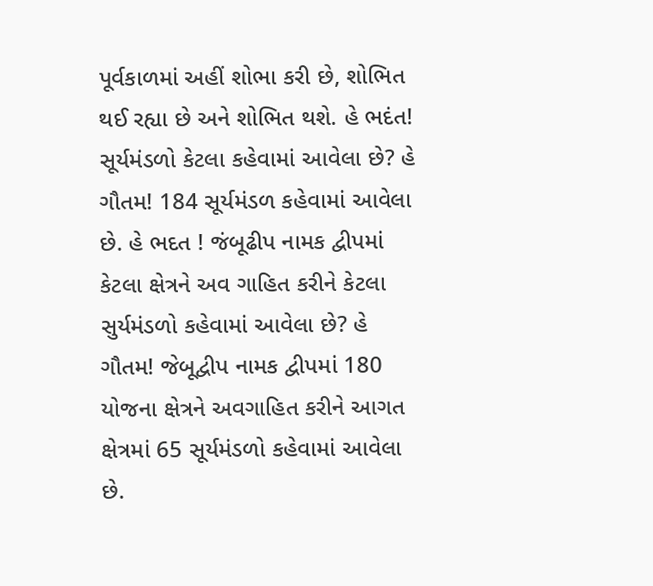પૂર્વકાળમાં અહીં શોભા કરી છે, શોભિત થઈ રહ્યા છે અને શોભિત થશે. હે ભદંત! સૂર્યમંડળો કેટલા કહેવામાં આવેલા છે? હે ગૌતમ! 184 સૂર્યમંડળ કહેવામાં આવેલા છે. હે ભદત ! જંબૂઢીપ નામક દ્વીપમાં કેટલા ક્ષેત્રને અવ ગાહિત કરીને કેટલા સુર્યમંડળો કહેવામાં આવેલા છે? હે ગૌતમ! જેબૂદ્વીપ નામક દ્વીપમાં 180 યોજના ક્ષેત્રને અવગાહિત કરીને આગત ક્ષેત્રમાં 65 સૂર્યમંડળો કહેવામાં આવેલા છે.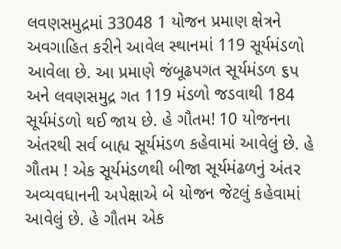લવણસમુદ્રમાં 33048 1 યોજન પ્રમાણ ક્ષેત્રને અવગાહિત કરીને આવેલ સ્થાનમાં 119 સૂર્યમંડળો આવેલા છે. આ પ્રમાણે જંબૂઢપગત સૂર્યમંડળ ૬પ અને લવણસમુદ્ર ગત 119 મંડળો જડવાથી 184 સૂર્યમંડળો થઈ જાય છે. હે ગૌતમ! 10 યોજનના અંતરથી સર્વ બાહ્ય સૂર્યમંડળ કહેવામાં આવેલું છે. હે ગૌતમ ! એક સૂર્યમંડળથી બીજા સૂર્યમંઢળનું અંતર અવ્યવધાનની અપેક્ષાએ બે યોજન જેટલું કહેવામાં આવેલું છે. હે ગૌતમ એક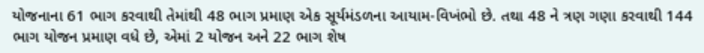યોજનાના 61 ભાગ કરવાથી તેમાંથી 48 ભાગ પ્રમાણ એક સૂર્યમંડળના આયામ-વિખંભો છે. તથા 48 ને ત્રણ ગણા કરવાથી 144 ભાગ યોજન પ્રમાણ વધે છે, એમાં 2 યોજન અને 22 ભાગ શેષ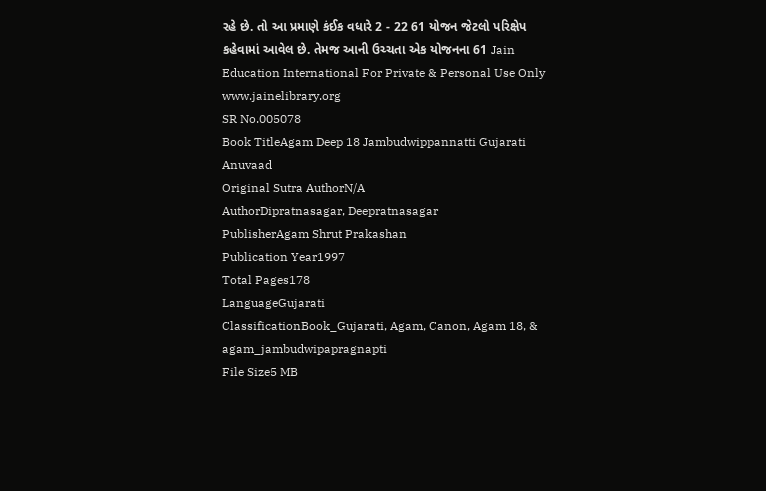રહે છે. તો આ પ્રમાણે કંઈક વધારે 2 - 22 61 યોજન જેટલો પરિક્ષેપ કહેવામાં આવેલ છે. તેમજ આની ઉચ્ચતા એક યોજનના 61 Jain Education International For Private & Personal Use Only www.jainelibrary.org
SR No.005078
Book TitleAgam Deep 18 Jambudwippannatti Gujarati Anuvaad
Original Sutra AuthorN/A
AuthorDipratnasagar, Deepratnasagar
PublisherAgam Shrut Prakashan
Publication Year1997
Total Pages178
LanguageGujarati
ClassificationBook_Gujarati, Agam, Canon, Agam 18, & agam_jambudwipapragnapti
File Size5 MB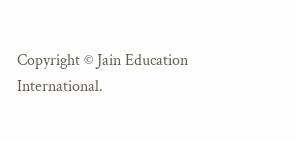Copyright © Jain Education International.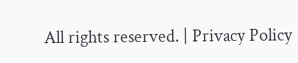All rights reserved. | Privacy Policy